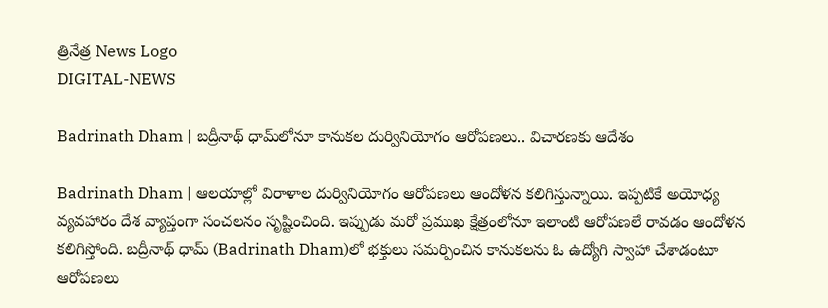త్రినేత్ర News Logo
DIGITAL-NEWS

Badrinath Dham | బద్రీనాథ్ ధామ్‌లోనూ కానుకల‌ దుర్వినియోగం ఆరోప‌ణ‌లు.. విచార‌ణ‌కు ఆదేశం

Badrinath Dham | ఆల‌యాల్లో విరాళాల దుర్వినియోగం ఆరోప‌ణ‌లు ఆందోళ‌న క‌లిగిస్తున్నాయి. ఇప్ప‌టికే అయోధ్య వ్య‌వ‌హారం దేశ వ్యాప్తంగా సంచ‌ల‌నం సృష్టించింది. ఇప్పుడు మ‌రో ప్ర‌ముఖ క్షేత్రంలోనూ ఇలాంటి ఆరోప‌ణ‌లే రావ‌డం ఆందోళ‌న క‌లిగిస్తోంది. బ‌ద్రీనాథ్ ధామ్‌ (Badrinath Dham)లో భ‌క్తులు స‌మ‌ర్పించిన కానుక‌ల‌ను ఓ ఉద్యోగి స్వాహా చేశాడంటూ ఆరోప‌ణ‌లు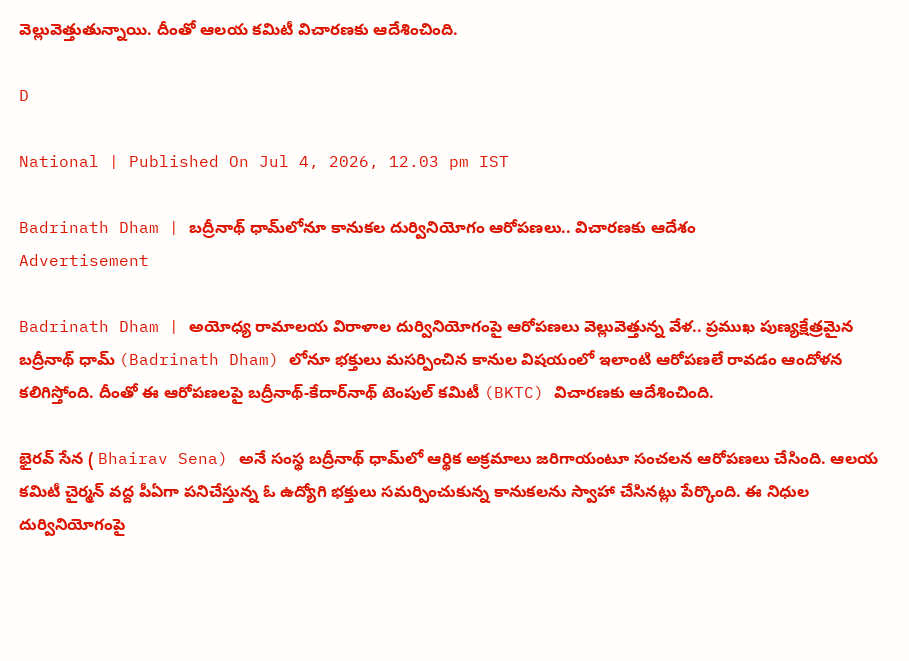వెల్లువెత్తుతున్నాయి. దీంతో ఆల‌య క‌మిటీ విచార‌ణ‌కు ఆదేశించింది.

D

National | Published On Jul 4, 2026, 12.03 pm IST

Badrinath Dham | బద్రీనాథ్ ధామ్‌లోనూ కానుకల‌ దుర్వినియోగం ఆరోప‌ణ‌లు.. విచార‌ణ‌కు ఆదేశం
Advertisement

Badrinath Dham | అయోధ్య రామాల‌య విరాళాల దుర్వినియోగంపై ఆరోప‌ణ‌లు వెల్లువెత్తున్న వేళ‌.. ప్ర‌ముఖ పుణ్య‌క్షేత్ర‌మైన బ‌ద్రీనాథ్ ధామ్‌ (Badrinath Dham) లోనూ భ‌క్తులు మ‌స‌ర్పించిన కానుల విష‌యంలో ఇలాంటి ఆరోప‌ణ‌లే రావ‌డం ఆందోళ‌న క‌లిగిస్తోంది. దీంతో ఈ ఆరోప‌ణ‌ల‌పై బ‌ద్రీనాథ్‌-కేదార్‌నాథ్ టెంపుల్ క‌మిటీ (BKTC) విచార‌ణ‌కు ఆదేశించింది.

భైర‌వ్ సేన ( Bhairav Sena) అనే సంస్థ బ‌ద్రీనాథ్ ధామ్‌లో ఆర్థిక అక్ర‌మాలు జ‌రిగాయంటూ సంచ‌ల‌న ఆరోప‌ణ‌లు చేసింది. ఆల‌య క‌మిటీ చైర్మ‌న్ వ‌ద్ద‌ పీఏగా ప‌నిచేస్తున్న ఓ ఉద్యోగి భ‌క్తులు స‌మ‌ర్పించుకున్న కానుక‌ల‌ను స్వాహా చేసిన‌ట్లు పేర్కొంది. ఈ నిధుల దుర్వినియోగంపై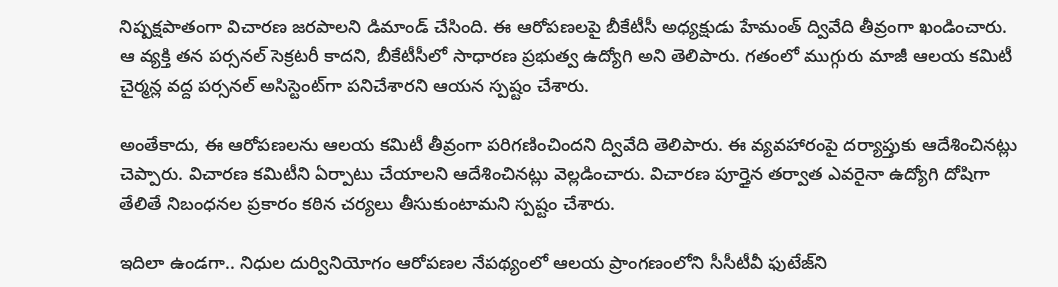నిష్ప‌క్ష‌పాతంగా విచార‌ణ జ‌ర‌పాల‌ని డిమాండ్ చేసింది. ఈ ఆరోప‌ణ‌ల‌పై బీకేటీసీ అధ్య‌క్షుడు హేమంత్ ద్వివేది తీవ్రంగా ఖండించారు. ఆ వ్యక్తి తన పర్సనల్ సెక్రటరీ కాదని, బీకేటీసీలో సాధారణ ప్రభుత్వ ఉద్యోగి అని తెలిపారు. గతంలో ముగ్గురు మాజీ ఆలయ కమిటీ చైర్మన్ల వద్ద పర్సనల్ అసిస్టెంట్‌గా పనిచేశారని ఆయన స్పష్టం చేశారు.

అంతేకాదు, ఈ ఆరోప‌ణ‌ల‌ను ఆల‌య క‌మిటీ తీవ్రంగా ప‌రిగ‌ణించింద‌ని ద్వివేది తెలిపారు. ఈ వ్య‌వ‌హారంపై ద‌ర్యాప్తుకు ఆదేశించిన‌ట్లు చెప్పారు. విచార‌ణ క‌మిటీని ఏర్పాటు చేయాల‌ని ఆదేశించిన‌ట్లు వెల్ల‌డించారు. విచార‌ణ పూర్తైన త‌ర్వాత ఎవ‌రైనా ఉద్యోగి దోషిగా తేలితే నిబంధ‌న‌ల ప్ర‌కారం క‌ఠిన‌ చ‌ర్య‌లు తీసుకుంటామ‌ని స్ప‌ష్టం చేశారు.

ఇదిలా ఉండ‌గా.. నిధుల దుర్వినియోగం ఆరోప‌ణ‌ల నేప‌థ్యంలో ఆల‌య ప్రాంగ‌ణంలోని సీసీటీవీ ఫుటేజ్‌ని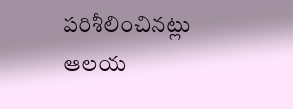ప‌రిశీలించిన‌ట్లు ఆల‌య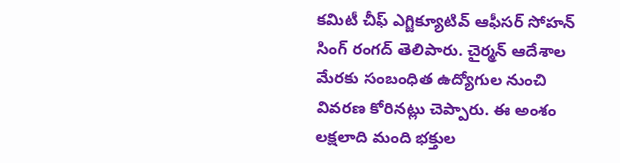క‌మిటీ చీఫ్ ఎగ్జిక్యూటివ్ ఆఫీస‌ర్ సోహ‌న్ సింగ్ రంగ‌ద్ తెలిపారు. చైర్మ‌న్ ఆదేశాల మేర‌కు సంబంధిత ఉద్యోగుల నుంచి వివ‌ర‌ణ కోరిన‌ట్లు చెప్పారు. ఈ అంశం ల‌క్ష‌లాది మంది భ‌క్తుల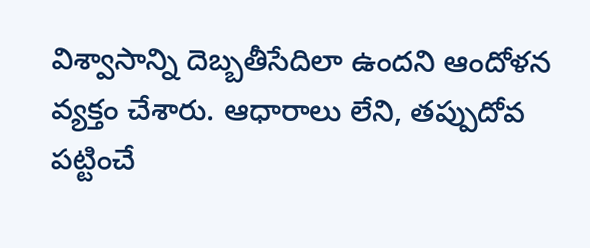విశ్వాసాన్ని దెబ్బ‌తీసేదిలా ఉంద‌ని ఆందోళ‌న వ్య‌క్తం చేశారు. ఆధారాలు లేని, త‌ప్పుదోవ ప‌ట్టించే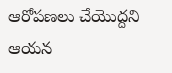ఆరోప‌ణ‌లు చేయొద్ద‌ని ఆయ‌న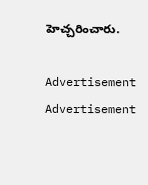హెచ్చ‌రించారు.

Advertisement
Advertisement